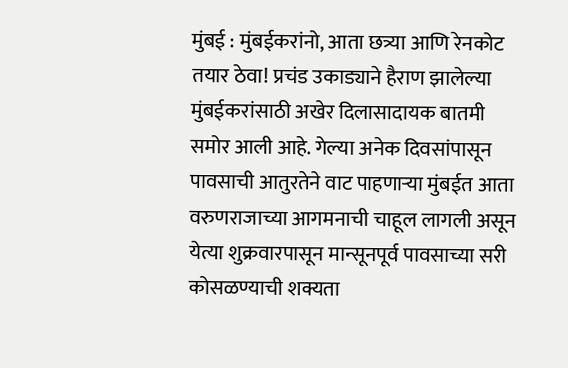मुंबई : मुंबईकरांनो, आता छत्र्या आणि रेनकोट तयार ठेवा! प्रचंड उकाड्याने हैराण झालेल्या मुंबईकरांसाठी अखेर दिलासादायक बातमी समोर आली आहे. गेल्या अनेक दिवसांपासून पावसाची आतुरतेने वाट पाहणाऱ्या मुंबईत आता वरुणराजाच्या आगमनाची चाहूल लागली असून येत्या शुक्रवारपासून मान्सूनपूर्व पावसाच्या सरी कोसळण्याची शक्यता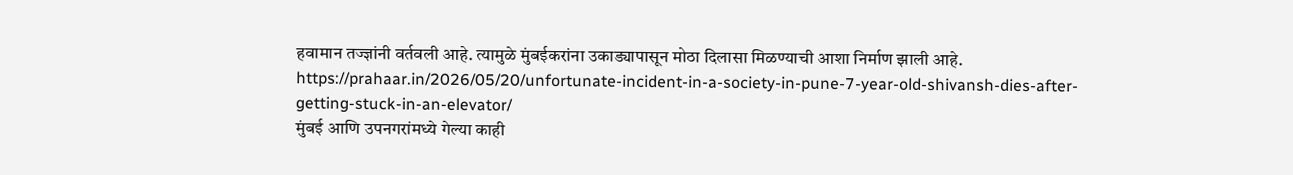हवामान तज्ज्ञांनी वर्तवली आहे. त्यामुळे मुंबईकरांना उकाड्यापासून मोठा दिलासा मिळण्याची आशा निर्माण झाली आहे.
https://prahaar.in/2026/05/20/unfortunate-incident-in-a-society-in-pune-7-year-old-shivansh-dies-after-getting-stuck-in-an-elevator/
मुंबई आणि उपनगरांमध्ये गेल्या काही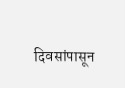दिवसांपासून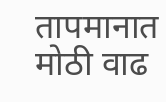तापमानात मोठी वाढ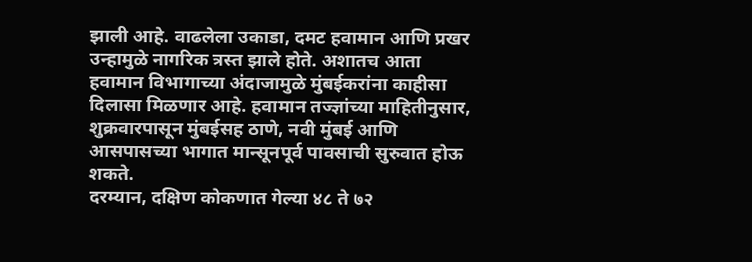झाली आहे. वाढलेला उकाडा, दमट हवामान आणि प्रखर उन्हामुळे नागरिक त्रस्त झाले होते. अशातच आता हवामान विभागाच्या अंदाजामुळे मुंबईकरांना काहीसा दिलासा मिळणार आहे. हवामान तज्ज्ञांच्या माहितीनुसार, शुक्रवारपासून मुंबईसह ठाणे, नवी मुंबई आणि आसपासच्या भागात मान्सूनपूर्व पावसाची सुरुवात होऊ शकते.
दरम्यान, दक्षिण कोकणात गेल्या ४८ ते ७२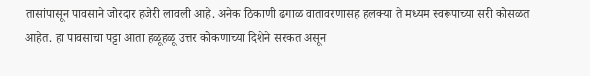तासांपासून पावसाने जोरदार हजेरी लावली आहे. अनेक ठिकाणी ढगाळ वातावरणासह हलक्या ते मध्यम स्वरूपाच्या सरी कोसळत आहेत. हा पावसाचा पट्टा आता हळूहळू उत्तर कोकणाच्या दिशेने सरकत असून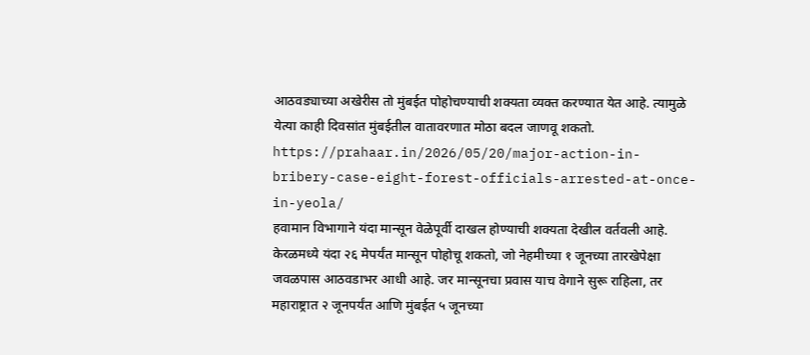आठवड्याच्या अखेरीस तो मुंबईत पोहोचण्याची शक्यता व्यक्त करण्यात येत आहे. त्यामुळे येत्या काही दिवसांत मुंबईतील वातावरणात मोठा बदल जाणवू शकतो.
https://prahaar.in/2026/05/20/major-action-in-bribery-case-eight-forest-officials-arrested-at-once-in-yeola/
हवामान विभागाने यंदा मान्सून वेळेपूर्वी दाखल होण्याची शक्यता देखील वर्तवली आहे. केरळमध्ये यंदा २६ मेपर्यंत मान्सून पोहोचू शकतो, जो नेहमीच्या १ जूनच्या तारखेपेक्षा जवळपास आठवडाभर आधी आहे. जर मान्सूनचा प्रवास याच वेगाने सुरू राहिला, तर महाराष्ट्रात २ जूनपर्यंत आणि मुंबईत ५ जूनच्या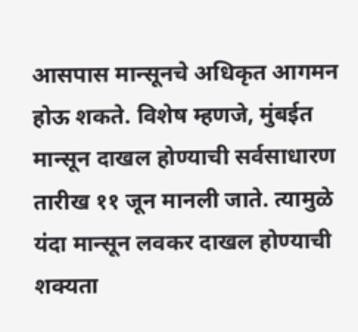आसपास मान्सूनचे अधिकृत आगमन होऊ शकते. विशेष म्हणजे, मुंबईत मान्सून दाखल होण्याची सर्वसाधारण तारीख ११ जून मानली जाते. त्यामुळे यंदा मान्सून लवकर दाखल होण्याची शक्यता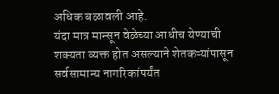अधिक बळावली आहे.
यंदा मात्र मान्सून वेळेच्या आधीच येण्याची शक्यता व्यक्त होत असल्याने शेतकऱ्यांपासून सर्वसामान्य नागरिकांपर्यंत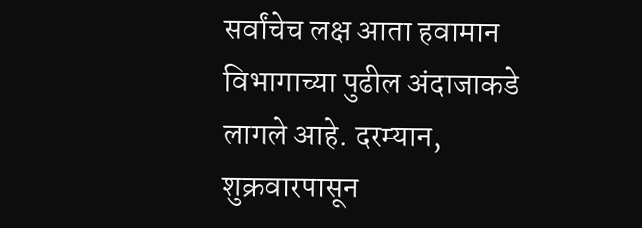सर्वांचेच लक्ष आता हवामान विभागाच्या पुढील अंदाजाकडे लागले आहे. दरम्यान, शुक्रवारपासून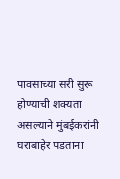पावसाच्या सरी सुरू होण्याची शक्यता असल्याने मुंबईकरांनी घराबाहेर पडताना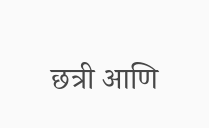छत्री आणि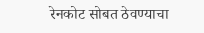रेनकोट सोबत ठेवण्याचा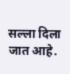सल्ला दिला जात आहे.